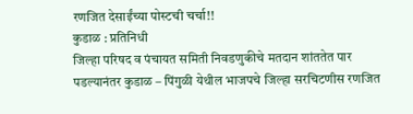रणजित देसाईंच्या पोस्टची चर्चा!!
कुडाळ : प्रतिनिधी
जिल्हा परिषद व पंचायत समिती निवडणुकीचे मतदान शांततेत पार पडल्यानंतर कुडाळ – पिंगुळी येथील भाजपचे जिल्हा सरचिटणीस रणजित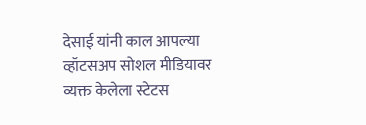देसाई यांनी काल आपल्या व्हॉटसअप सोशल मीडियावर व्यक्त केलेला स्टेटस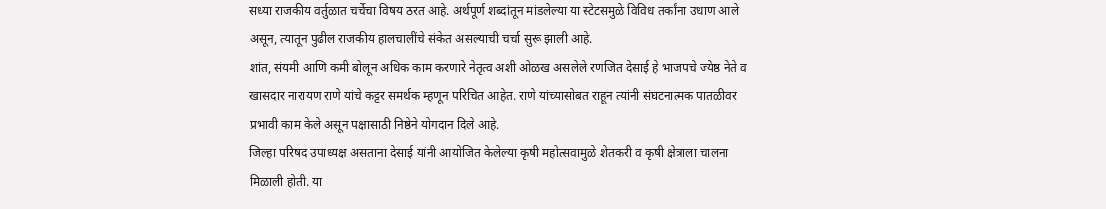सध्या राजकीय वर्तुळात चर्चेचा विषय ठरत आहे. अर्थपूर्ण शब्दांतून मांडलेल्या या स्टेटसमुळे विविध तर्कांना उधाण आले असून, त्यातून पुढील राजकीय हालचालींचे संकेत असल्याची चर्चा सुरू झाली आहे.
शांत, संयमी आणि कमी बोलून अधिक काम करणारे नेतृत्व अशी ओळख असलेले रणजित देसाई हे भाजपचे ज्येष्ठ नेते व खासदार नारायण राणे यांचे कट्टर समर्थक म्हणून परिचित आहेत. राणे यांच्यासोबत राहून त्यांनी संघटनात्मक पातळीवर प्रभावी काम केले असून पक्षासाठी निष्ठेने योगदान दिले आहे.
जिल्हा परिषद उपाध्यक्ष असताना देसाई यांनी आयोजित केलेल्या कृषी महोत्सवामुळे शेतकरी व कृषी क्षेत्राला चालना मिळाली होती. या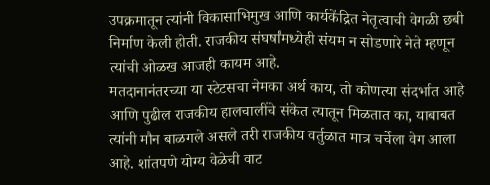उपक्रमातून त्यांनी विकासाभिमुख आणि कार्यकेंद्रित नेतृत्वाची वेगळी छबी निर्माण केली होती. राजकीय संघर्षांमध्येही संयम न सोडणारे नेते म्हणून त्यांची ओळख आजही कायम आहे.
मतदानानंतरच्या या स्टेटसचा नेमका अर्थ काय, तो कोणत्या संदर्भात आहे आणि पुढील राजकीय हालचालींचे संकेत त्यातून मिळतात का, याबाबत त्यांनी मौन बाळगले असले तरी राजकीय वर्तुळात मात्र चर्चेला वेग आला आहे. शांतपणे योग्य वेळेची वाट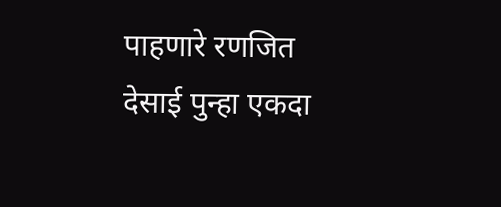पाहणारे रणजित देसाई पुन्हा एकदा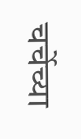चर्चेच्या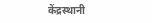केंद्रस्थानी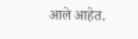आले आहेत.